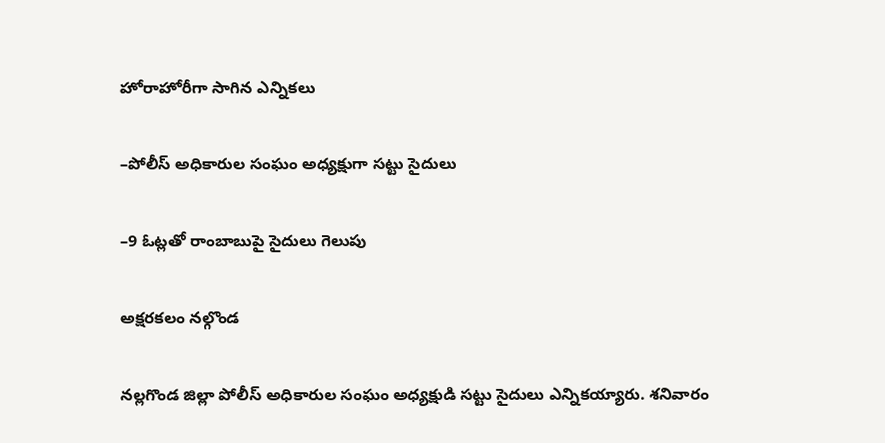హోరాహోరీగా సాగిన ఎన్నికలు

–పోలీస్ అధికారుల సంఘం అధ్యక్షుగా సట్టు సైదులు

–9 ఓట్లతో రాంబాబుపై సైదులు గెలుపు

అక్షరకలం నల్గొండ

నల్లగొండ జిల్లా పోలీస్ అధికారుల సంఘం అధ్యక్షుడి సట్టు సైదులు ఎన్నికయ్యారు. శనివారం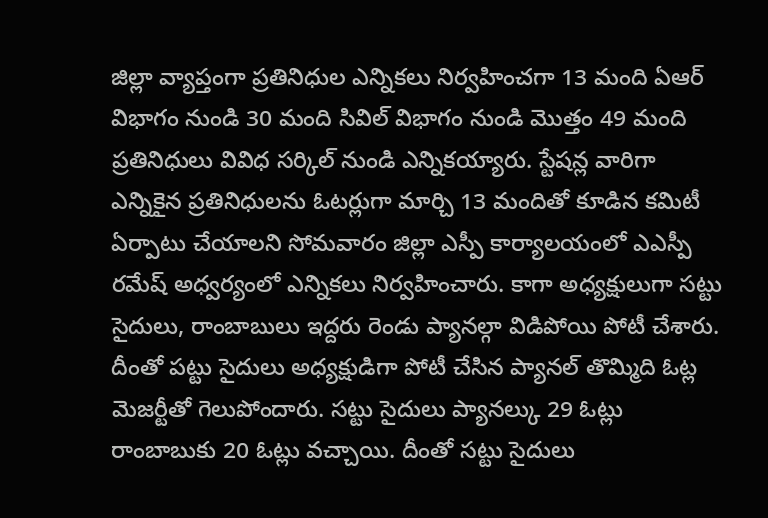జిల్లా వ్యాప్తంగా ప్రతినిధుల ఎన్నికలు నిర్వహించగా 13 మంది ఏఆర్ విభాగం నుండి 30 మంది సివిల్ విభాగం నుండి మొత్తం 49 మంది ప్రతినిధులు వివిధ సర్కిల్ నుండి ఎన్నికయ్యారు. స్టేషన్ల వారిగా ఎన్నికైన ప్రతినిధులను ఓటర్లుగా మార్చి 13 మందితో కూడిన కమిటీ ఏర్పాటు చేయాలని సోమవారం జిల్లా ఎస్పీ కార్యాలయంలో ఎఎస్పీ రమేష్ అధ్వర్యంలో ఎన్నికలు నిర్వహించారు. కాగా అధ్యక్షులుగా సట్టు సైదులు, రాంబాబులు ఇద్దరు రెండు ప్యానల్గా విడిపోయి పోటీ చేశారు. దీంతో పట్టు సైదులు అధ్యక్షుడిగా పోటీ చేసిన ప్యానల్ తొమ్మిది ఓట్ల మెజర్టీతో గెలుపోందారు. సట్టు సైదులు ప్యానల్కు 29 ఓట్లు రాంబాబుకు 20 ఓట్లు వచ్చాయి. దీంతో సట్టు సైదులు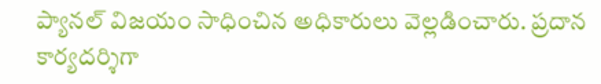ప్యానల్ విజయం సాధించిన అధికారులు వెల్లడించారు. ప్రదాన కార్యదర్శిగా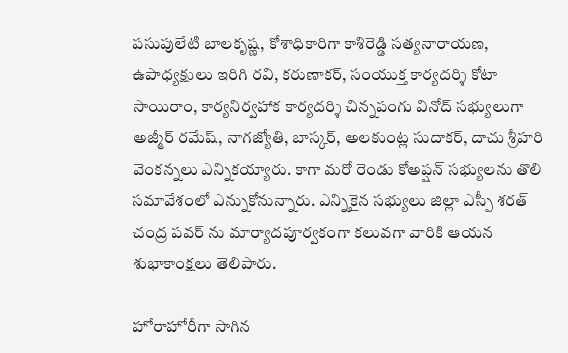పసుపులేటి బాలకృష్ణ, కోశాధికారిగా కాశిరెడ్డి సత్యనారాయణ, ఉపాధ్యక్షులు ఇరిగి రవి, కరుణాకర్, సంయుక్త కార్యదర్శి కోటా సాయిరాం, కార్యనిర్వహాక కార్యదర్శి చిన్నపంగు వినోద్ సభ్యులుగా అజ్మీర్ రమేష్, నాగజ్యోతి, బాస్కర్, అలకుంట్ల సుదాకర్, దాచు శ్రీహరి వెంకన్నలు ఎన్నికయ్యారు. కాగా మరో రెండు కోఅప్షన్ సభ్యులను తొలి సమావేశంలో ఎన్నుకోనున్నారు. ఎన్నికైన సభ్యులు జిల్లా ఎస్పీ శరత్ చంద్ర పవర్ ను మార్యాదపూర్వకంగా కలువగా వారికి ఆయన శుభాకాంక్షలు తెలిపారు.

హోరాహోరీగా సాగిన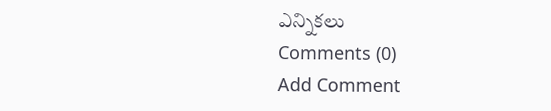ఎన్నికలు
Comments (0)
Add Comment